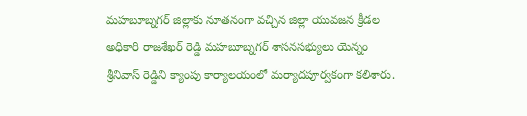మహబూబ్నగర్ జిల్లాకు నూతనంగా వచ్చిన జిల్లా యువజన క్రీడల అధికారి రాజశేఖర్ రెడ్డి మహబూబ్నగర్ శాసనసభ్యులు యెన్నం శ్రీనివాస్ రెడ్డిని క్యాంపు కార్యాలయంలో మర్యాదపూర్వకంగా కలిశారు.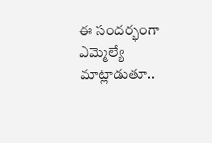ఈ సందర్భంగా ఎమ్మెల్యే మాట్లాడుతూ..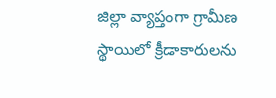జిల్లా వ్యాప్తంగా గ్రామీణ స్థాయిలో క్రీడాకారులను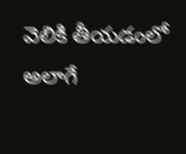వెలికి తీయడంలో అలాగే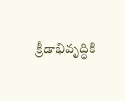క్రీడాభివృద్ధికి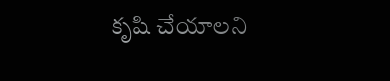కృషి చేయాలని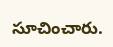సూచించారు.